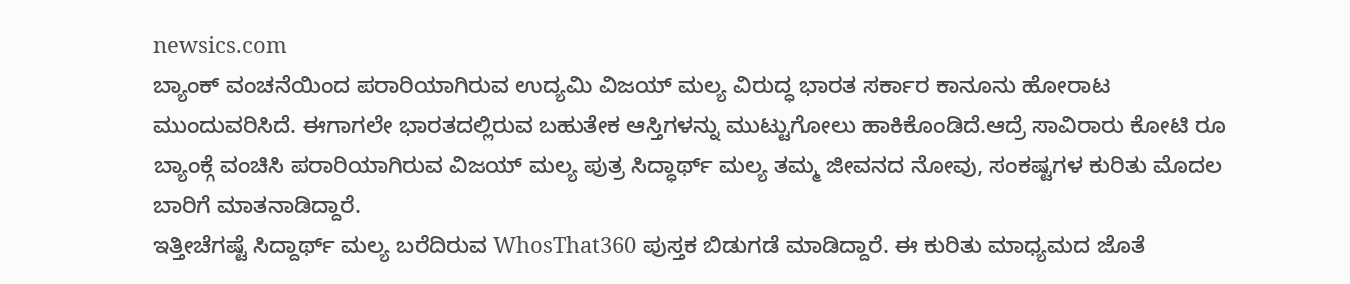newsics.com
ಬ್ಯಾಂಕ್ ವಂಚನೆಯಿಂದ ಪರಾರಿಯಾಗಿರುವ ಉದ್ಯಮಿ ವಿಜಯ್ ಮಲ್ಯ ವಿರುದ್ಧ ಭಾರತ ಸರ್ಕಾರ ಕಾನೂನು ಹೋರಾಟ ಮುಂದುವರಿಸಿದೆ. ಈಗಾಗಲೇ ಭಾರತದಲ್ಲಿರುವ ಬಹುತೇಕ ಆಸ್ತಿಗಳನ್ನು ಮುಟ್ಟುಗೋಲು ಹಾಕಿಕೊಂಡಿದೆ.ಆದ್ರೆ ಸಾವಿರಾರು ಕೋಟಿ ರೂ ಬ್ಯಾಂಕ್ಗೆ ವಂಚಿಸಿ ಪರಾರಿಯಾಗಿರುವ ವಿಜಯ್ ಮಲ್ಯ ಪುತ್ರ ಸಿದ್ಧಾರ್ಥ್ ಮಲ್ಯ ತಮ್ಮ ಜೀವನದ ನೋವು, ಸಂಕಷ್ಟಗಳ ಕುರಿತು ಮೊದಲ ಬಾರಿಗೆ ಮಾತನಾಡಿದ್ದಾರೆ.
ಇತ್ತೀಚೆಗಷ್ಟೆ ಸಿದ್ದಾರ್ಥ್ ಮಲ್ಯ ಬರೆದಿರುವ WhosThat360 ಪುಸ್ತಕ ಬಿಡುಗಡೆ ಮಾಡಿದ್ದಾರೆ. ಈ ಕುರಿತು ಮಾಧ್ಯಮದ ಜೊತೆ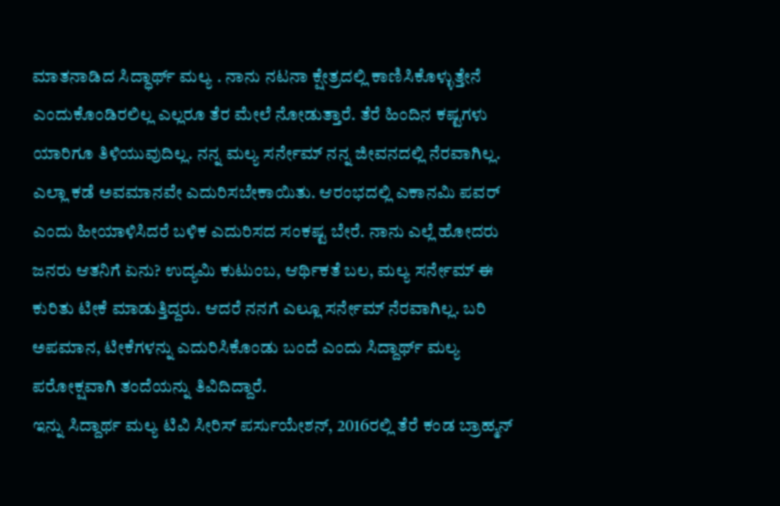ಮಾತನಾಡಿದ ಸಿದ್ಧಾರ್ಥ್ ಮಲ್ಯ . ನಾನು ನಟನಾ ಕ್ಷೇತ್ರದಲ್ಲಿ ಕಾಣಿಸಿಕೊಳ್ಳುತ್ತೇನೆ ಎಂದುಕೊಂಡಿರಲಿಲ್ಲ ಎಲ್ಲರೂ ತೆರ ಮೇಲೆ ನೋಡುತ್ತಾರೆ. ತೆರೆ ಹಿಂದಿನ ಕಷ್ಟಗಳು ಯಾರಿಗೂ ತಿಳಿಯುವುದಿಲ್ಲ. ನನ್ನ ಮಲ್ಯ ಸರ್ನೇಮ್ ನನ್ನ ಜೀವನದಲ್ಲಿ ನೆರವಾಗಿಲ್ಲ. ಎಲ್ಲಾ ಕಡೆ ಅವಮಾನವೇ ಎದುರಿಸಬೇಕಾಯಿತು. ಆರಂಭದಲ್ಲಿ ಎಕಾನಮಿ ಪವರ್ ಎಂದು ಹೀಯಾಳಿಸಿದರೆ ಬಳಿಕ ಎದುರಿಸದ ಸಂಕಷ್ಟ ಬೇರೆ. ನಾನು ಎಲ್ಲೆ ಹೋದರು ಜನರು ಆತನಿಗೆ ಏನು? ಉದ್ಯಮಿ ಕುಟುಂಬ, ಆರ್ಥಿಕತೆ ಬಲ, ಮಲ್ಯ ಸರ್ನೇಮ್ ಈ ಕುರಿತು ಟೀಕೆ ಮಾಡುತ್ತಿದ್ದರು. ಆದರೆ ನನಗೆ ಎಲ್ಲೂ ಸರ್ನೇಮ್ ನೆರವಾಗಿಲ್ಲ. ಬರಿ ಅಪಮಾನ, ಟೀಕೆಗಳನ್ನು ಎದುರಿಸಿಕೊಂಡು ಬಂದೆ ಎಂದು ಸಿದ್ದಾರ್ಥ್ ಮಲ್ಯ ಪರೋಕ್ಷವಾಗಿ ತಂದೆಯನ್ನು ತಿವಿದಿದ್ದಾರೆ.
ಇನ್ನು ಸಿದ್ದಾರ್ಥ ಮಲ್ಯ ಟಿವಿ ಸೀರಿಸ್ ಪರ್ಸುಯೇಶನ್, 2016ರಲ್ಲಿ ತೆರೆ ಕಂಡ ಬ್ರಾಹ್ಮನ್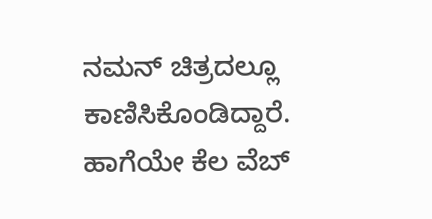ನಮನ್ ಚಿತ್ರದಲ್ಲೂ ಕಾಣಿಸಿಕೊಂಡಿದ್ದಾರೆ. ಹಾಗೆಯೇ ಕೆಲ ವೆಬ್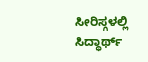ಸೀರಿಸ್ಗಳಲ್ಲಿ ಸಿದ್ಧಾರ್ಥ್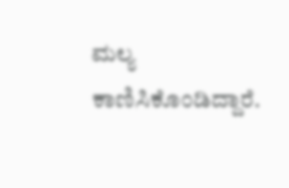ಮಲ್ಯ ಕಾಣಿಸಿಕೊಂಡಿದ್ದಾರೆ.